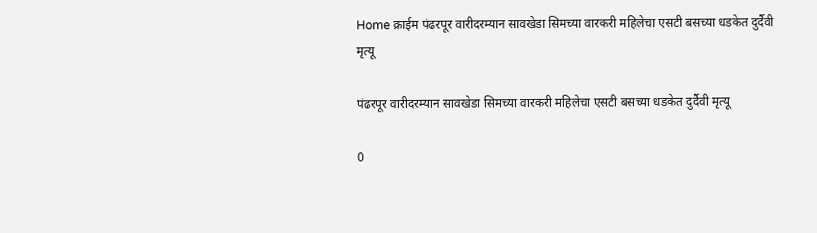Home क्राईम पंढरपूर वारीदरम्यान सावखेडा सिमच्या वारकरी महिलेचा एसटी बसच्या धडकेत दुर्दैवी मृत्यू

पंढरपूर वारीदरम्यान सावखेडा सिमच्या वारकरी महिलेचा एसटी बसच्या धडकेत दुर्दैवी मृत्यू

0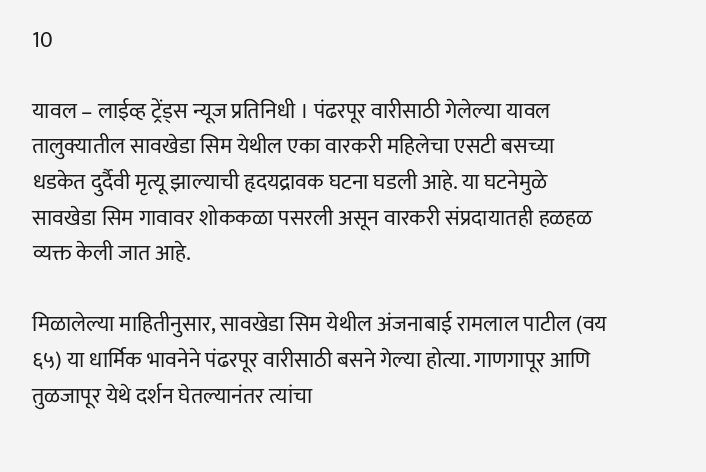10

यावल – लाईव्ह ट्रेंड्स न्यूज प्रतिनिधी । पंढरपूर वारीसाठी गेलेल्या यावल तालुक्यातील सावखेडा सिम येथील एका वारकरी महिलेचा एसटी बसच्या धडकेत दुर्दैवी मृत्यू झाल्याची हृदयद्रावक घटना घडली आहे. या घटनेमुळे सावखेडा सिम गावावर शोककळा पसरली असून वारकरी संप्रदायातही हळहळ व्यक्त केली जात आहे.

मिळालेल्या माहितीनुसार, सावखेडा सिम येथील अंजनाबाई रामलाल पाटील (वय ६५) या धार्मिक भावनेने पंढरपूर वारीसाठी बसने गेल्या होत्या. गाणगापूर आणि तुळजापूर येथे दर्शन घेतल्यानंतर त्यांचा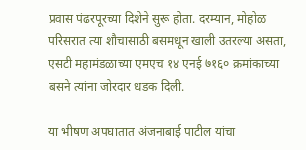प्रवास पंढरपूरच्या दिशेने सुरू होता. दरम्यान, मोहोळ परिसरात त्या शौचासाठी बसमधून खाली उतरल्या असता, एसटी महामंडळाच्या एमएच १४ एनई ७१६० क्रमांकाच्या बसने त्यांना जोरदार धडक दिली.

या भीषण अपघातात अंजनाबाई पाटील यांचा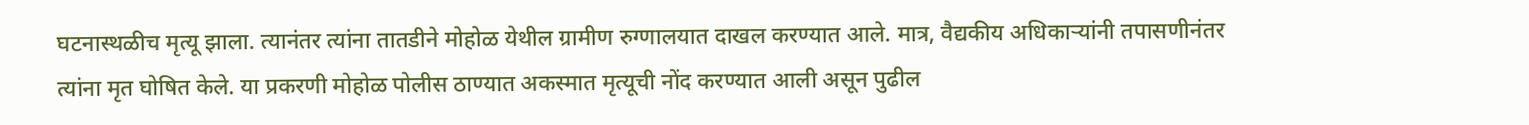घटनास्थळीच मृत्यू झाला. त्यानंतर त्यांना तातडीने मोहोळ येथील ग्रामीण रुग्णालयात दाखल करण्यात आले. मात्र, वैद्यकीय अधिकाऱ्यांनी तपासणीनंतर त्यांना मृत घोषित केले. या प्रकरणी मोहोळ पोलीस ठाण्यात अकस्मात मृत्यूची नोंद करण्यात आली असून पुढील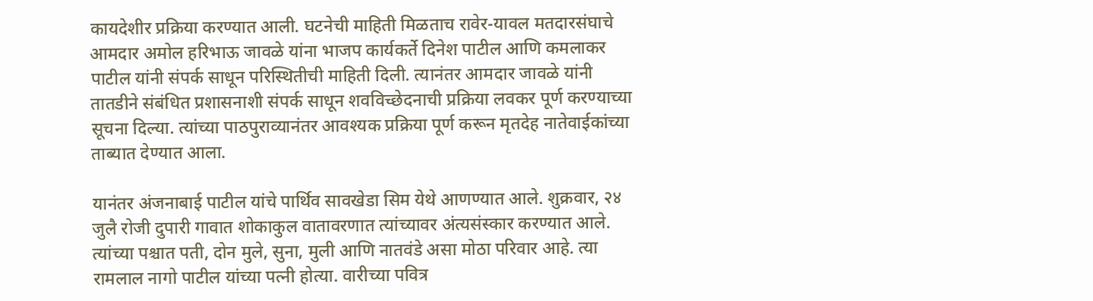कायदेशीर प्रक्रिया करण्यात आली. घटनेची माहिती मिळताच रावेर-यावल मतदारसंघाचे आमदार अमोल हरिभाऊ जावळे यांना भाजप कार्यकर्ते दिनेश पाटील आणि कमलाकर पाटील यांनी संपर्क साधून परिस्थितीची माहिती दिली. त्यानंतर आमदार जावळे यांनी तातडीने संबंधित प्रशासनाशी संपर्क साधून शवविच्छेदनाची प्रक्रिया लवकर पूर्ण करण्याच्या सूचना दिल्या. त्यांच्या पाठपुराव्यानंतर आवश्यक प्रक्रिया पूर्ण करून मृतदेह नातेवाईकांच्या ताब्यात देण्यात आला.

यानंतर अंजनाबाई पाटील यांचे पार्थिव सावखेडा सिम येथे आणण्यात आले. शुक्रवार, २४ जुलै रोजी दुपारी गावात शोकाकुल वातावरणात त्यांच्यावर अंत्यसंस्कार करण्यात आले. त्यांच्या पश्चात पती, दोन मुले, सुना, मुली आणि नातवंडे असा मोठा परिवार आहे. त्या रामलाल नागो पाटील यांच्या पत्नी होत्या. वारीच्या पवित्र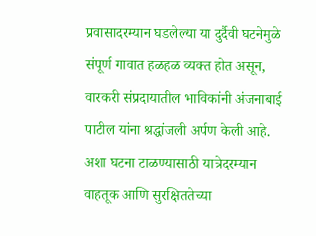प्रवासादरम्यान घडलेल्या या दुर्दैवी घटनेमुळे संपूर्ण गावात हळहळ व्यक्त होत असून, वारकरी संप्रदायातील भाविकांनी अंजनाबाई पाटील यांना श्रद्धांजली अर्पण केली आहे. अशा घटना टाळण्यासाठी यात्रेदरम्यान वाहतूक आणि सुरक्षिततेच्या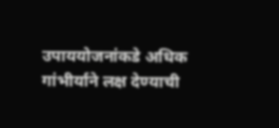उपाययोजनांकडे अधिक गांभीर्याने लक्ष देण्याची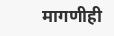मागणीही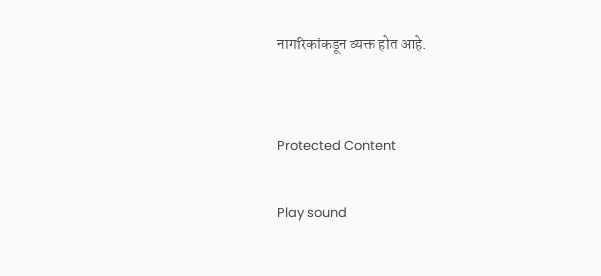नागरिकांकडून व्यक्त होत आहे.


Protected Content

Play sound